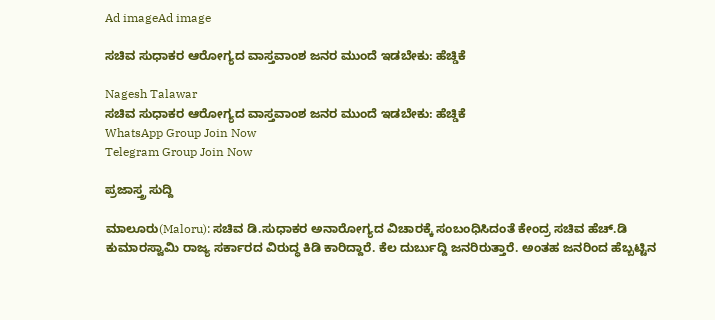Ad imageAd image

ಸಚಿವ ಸುಧಾಕರ ಆರೋಗ್ಯದ ವಾಸ್ತವಾಂಶ ಜನರ ಮುಂದೆ ಇಡಬೇಕು: ಹೆಚ್ಡಿಕೆ

Nagesh Talawar
ಸಚಿವ ಸುಧಾಕರ ಆರೋಗ್ಯದ ವಾಸ್ತವಾಂಶ ಜನರ ಮುಂದೆ ಇಡಬೇಕು: ಹೆಚ್ಡಿಕೆ
WhatsApp Group Join Now
Telegram Group Join Now

ಪ್ರಜಾಸ್ತ್ರ ಸುದ್ದಿ

ಮಾಲೂರು(Maloru): ಸಚಿವ ಡಿ.ಸುಧಾಕರ ಅನಾರೋಗ್ಯದ ವಿಚಾರಕ್ಕೆ ಸಂಬಂಧಿಸಿದಂತೆ ಕೇಂದ್ರ ಸಚಿವ ಹೆಚ್.ಡಿ ಕುಮಾರಸ್ವಾಮಿ ರಾಜ್ಯ ಸರ್ಕಾರದ ವಿರುದ್ಧ ಕಿಡಿ ಕಾರಿದ್ದಾರೆ. ಕೆಲ ದುರ್ಬುದ್ದಿ ಜನರಿರುತ್ತಾರೆ. ಅಂತಹ ಜನರಿಂದ ಹೆಬ್ಬಟ್ಟಿನ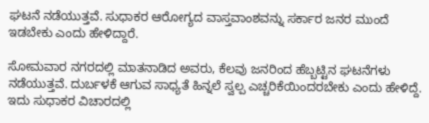ಘಟನೆ ನಡೆಯುತ್ತವೆ. ಸುಧಾಕರ ಆರೋಗ್ಯದ ವಾಸ್ತವಾಂಶವನ್ನು ಸರ್ಕಾರ ಜನರ ಮುಂದೆ ಇಡಬೇಕು ಎಂದು ಹೇಳಿದ್ದಾರೆ.

ಸೋಮವಾರ ನಗರದಲ್ಲಿ ಮಾತನಾಡಿದ ಅವರು, ಕೆಲವು ಜನರಿಂದ ಹೆಬ್ಬಟ್ಟಿನ ಘಟನೆಗಳು ನಡೆಯುತ್ತವೆ. ದುರ್ಬಳಕೆ ಆಗುವ ಸಾಧ್ಯತೆ ಹಿನ್ನಲೆ ಸ್ವಲ್ಪ ಎಚ್ಚರಿಕೆಯಿಂದರಬೇಕು ಎಂದು ಹೇಳಿದ್ದೆ. ಇದು ಸುಧಾಕರ ವಿಚಾರದಲ್ಲಿ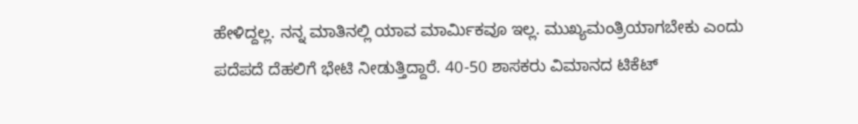ಹೇಳಿದ್ದಲ್ಲ. ನನ್ನ ಮಾತಿನಲ್ಲಿ ಯಾವ ಮಾರ್ಮಿಕವೂ ಇಲ್ಲ. ಮುಖ್ಯಮಂತ್ರಿಯಾಗಬೇಕು ಎಂದು ಪದೆಪದೆ ದೆಹಲಿಗೆ ಭೇಟಿ ನೀಡುತ್ತಿದ್ದಾರೆ. 40-50 ಶಾಸಕರು ವಿಮಾನದ ಟಿಕೆಟ್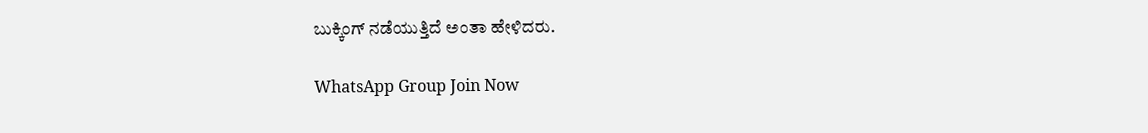ಬುಕ್ಕಿಂಗ್ ನಡೆಯುತ್ತಿದೆ ಅಂತಾ ಹೇಳಿದರು.

WhatsApp Group Join Now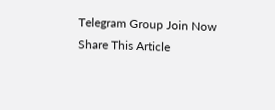Telegram Group Join Now
Share This Article